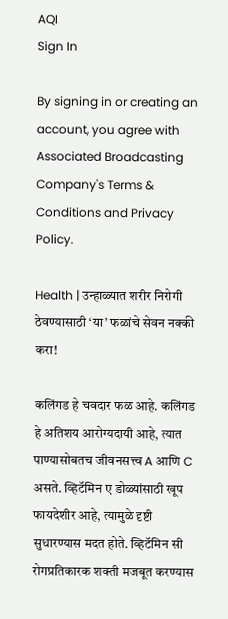AQI
Sign In

By signing in or creating an account, you agree with Associated Broadcasting Company's Terms & Conditions and Privacy Policy.

Health | उन्हाळ्यात शरीर निरोगी ठेवण्यासाठी ‘या’ फळांचे सेवन नक्की करा!

कलिंगड हे चवदार फळ आहे. कलिंगड हे अतिशय आरोग्यदायी आहे, त्यात पाण्यासोबतच जीवनसत्त्व A आणि C असते. व्हिटॅमिन ए डोळ्यांसाठी खूप फायदेशीर आहे, त्यामुळे दृष्टी सुधारण्यास मदत होते. व्हिटॅमिन सी रोगप्रतिकारक शक्ती मजबूत करण्यास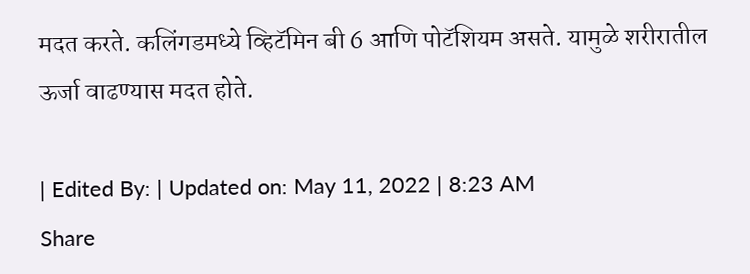मदत करते. कलिंगडमध्ये व्हिटॅमिन बी 6 आणि पोटॅशियम असते. यामुळे शरीरातील ऊर्जा वाढण्यास मदत होते.

| Edited By: | Updated on: May 11, 2022 | 8:23 AM
Share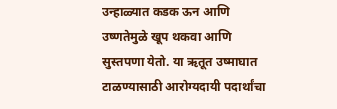उन्हाळ्यात कडक ऊन आणि उष्णतेमुळे खूप थकवा आणि सुस्तपणा येतो. या ऋतूत उष्माघात टाळण्यासाठी आरोग्यदायी पदार्थांचा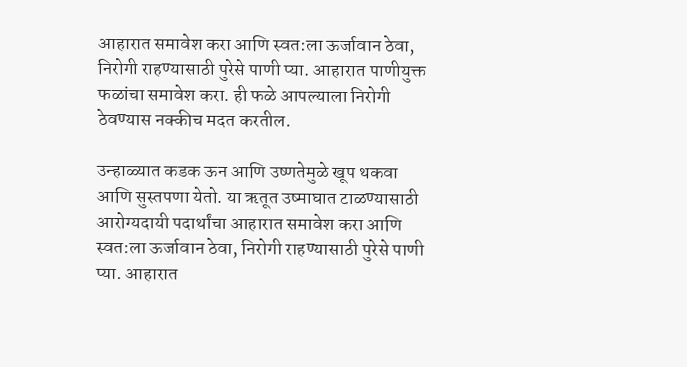आहारात समावेश करा आणि स्वत:ला ऊर्जावान ठेवा, निरोगी राहण्यासाठी पुरेसे पाणी प्या. आहारात पाणीयुक्त फळांचा समावेश करा. ही फळे आपल्याला निरोगी ठेवण्यास नक्कीच मदत करतील.

उन्हाळ्यात कडक ऊन आणि उष्णतेमुळे खूप थकवा आणि सुस्तपणा येतो. या ऋतूत उष्माघात टाळण्यासाठी आरोग्यदायी पदार्थांचा आहारात समावेश करा आणि स्वत:ला ऊर्जावान ठेवा, निरोगी राहण्यासाठी पुरेसे पाणी प्या. आहारात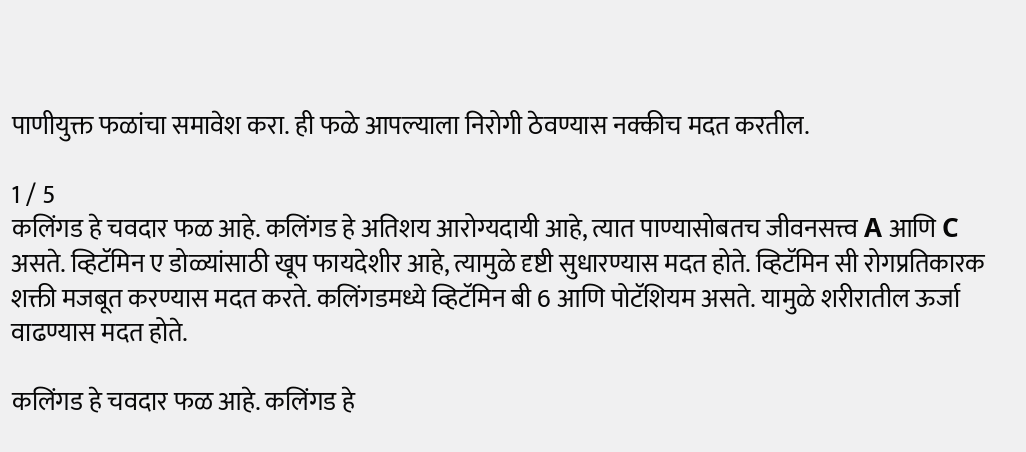पाणीयुक्त फळांचा समावेश करा. ही फळे आपल्याला निरोगी ठेवण्यास नक्कीच मदत करतील.

1 / 5
कलिंगड हे चवदार फळ आहे. कलिंगड हे अतिशय आरोग्यदायी आहे, त्यात पाण्यासोबतच जीवनसत्त्व A आणि C असते. व्हिटॅमिन ए डोळ्यांसाठी खूप फायदेशीर आहे, त्यामुळे दृष्टी सुधारण्यास मदत होते. व्हिटॅमिन सी रोगप्रतिकारक शक्ती मजबूत करण्यास मदत करते. कलिंगडमध्ये व्हिटॅमिन बी 6 आणि पोटॅशियम असते. यामुळे शरीरातील ऊर्जा वाढण्यास मदत होते.

कलिंगड हे चवदार फळ आहे. कलिंगड हे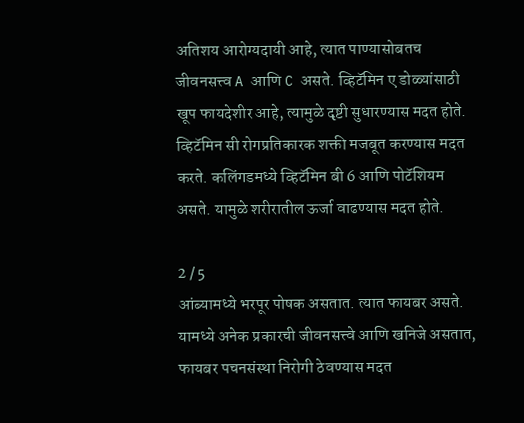अतिशय आरोग्यदायी आहे, त्यात पाण्यासोबतच जीवनसत्त्व A आणि C असते. व्हिटॅमिन ए डोळ्यांसाठी खूप फायदेशीर आहे, त्यामुळे दृष्टी सुधारण्यास मदत होते. व्हिटॅमिन सी रोगप्रतिकारक शक्ती मजबूत करण्यास मदत करते. कलिंगडमध्ये व्हिटॅमिन बी 6 आणि पोटॅशियम असते. यामुळे शरीरातील ऊर्जा वाढण्यास मदत होते.

2 / 5
आंब्यामध्ये भरपूर पोषक असतात. त्यात फायबर असते. यामध्ये अनेक प्रकारची जीवनसत्त्वे आणि खनिजे असतात, फायबर पचनसंस्था निरोगी ठेवण्यास मदत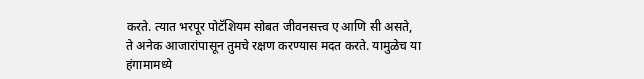करते. त्यात भरपूर पोटॅशियम सोबत जीवनसत्त्व ए आणि सी असते, ते अनेक आजारांपासून तुमचे रक्षण करण्यास मदत करते. यामुळेच या हंगामामध्ये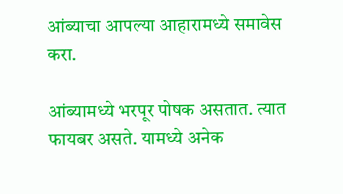आंब्याचा आपल्या आहारामध्ये समावेस करा.

आंब्यामध्ये भरपूर पोषक असतात. त्यात फायबर असते. यामध्ये अनेक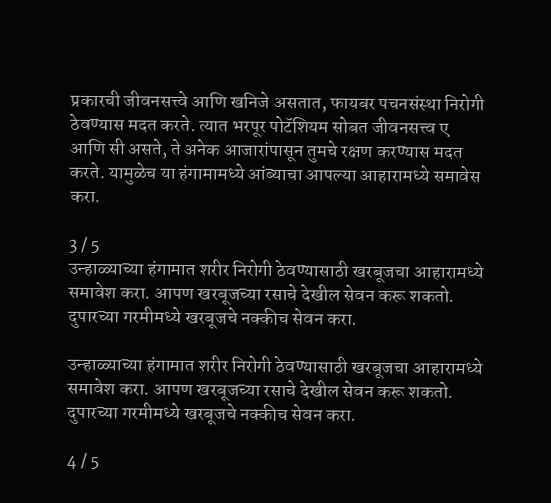प्रकारची जीवनसत्त्वे आणि खनिजे असतात, फायबर पचनसंस्था निरोगी ठेवण्यास मदत करते. त्यात भरपूर पोटॅशियम सोबत जीवनसत्त्व ए आणि सी असते, ते अनेक आजारांपासून तुमचे रक्षण करण्यास मदत करते. यामुळेच या हंगामामध्ये आंब्याचा आपल्या आहारामध्ये समावेस करा.

3 / 5
उन्हाळ्याच्या हंगामात शरीर निरोगी ठेवण्यासाठी खरबूजचा आहारामध्ये समावेश करा. आपण खरबूजच्या रसाचे देखील सेवन करू शकतो. दुपारच्या गरमीमध्ये खरबूजचे नक्कीच सेवन करा.

उन्हाळ्याच्या हंगामात शरीर निरोगी ठेवण्यासाठी खरबूजचा आहारामध्ये समावेश करा. आपण खरबूजच्या रसाचे देखील सेवन करू शकतो. दुपारच्या गरमीमध्ये खरबूजचे नक्कीच सेवन करा.

4 / 5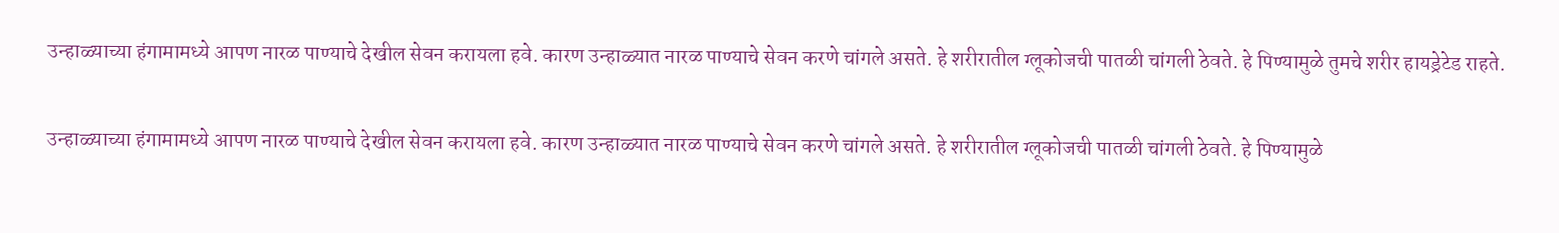उन्हाळ्याच्या हंगामामध्ये आपण नारळ पाण्याचे देखील सेवन करायला हवे. कारण उन्हाळ्यात नारळ पाण्याचे सेवन करणे चांगले असते. हे शरीरातील ग्लूकोजची पातळी चांगली ठेवते. हे पिण्यामुळे तुमचे शरीर हायड्रेटेड राहते.

उन्हाळ्याच्या हंगामामध्ये आपण नारळ पाण्याचे देखील सेवन करायला हवे. कारण उन्हाळ्यात नारळ पाण्याचे सेवन करणे चांगले असते. हे शरीरातील ग्लूकोजची पातळी चांगली ठेवते. हे पिण्यामुळे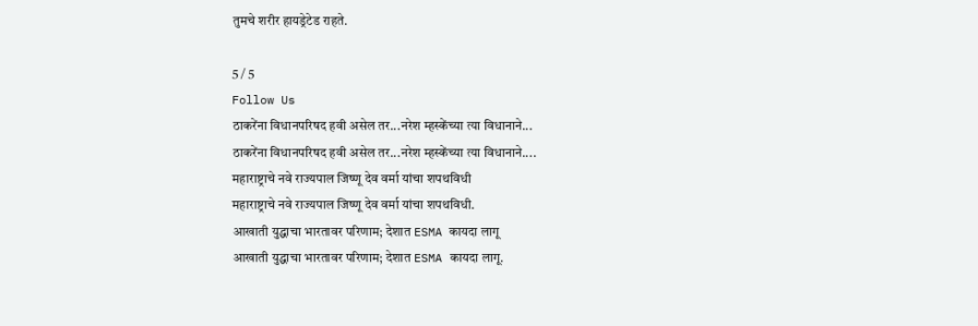तुमचे शरीर हायड्रेटेड राहते.

5 / 5
Follow Us
ठाकरेंना विधानपरिषद हवी असेल तर...नरेश म्हस्केंच्या त्या विधानाने...
ठाकरेंना विधानपरिषद हवी असेल तर...नरेश म्हस्केंच्या त्या विधानाने....
महाराष्ट्राचे नवे राज्यपाल जिष्णू देव वर्मा यांचा शपथविधी
महाराष्ट्राचे नवे राज्यपाल जिष्णू देव वर्मा यांचा शपथविधी.
आखाती युद्धाचा भारतावर परिणाम; देशात ESMA कायदा लागू
आखाती युद्धाचा भारतावर परिणाम; देशात ESMA कायदा लागू.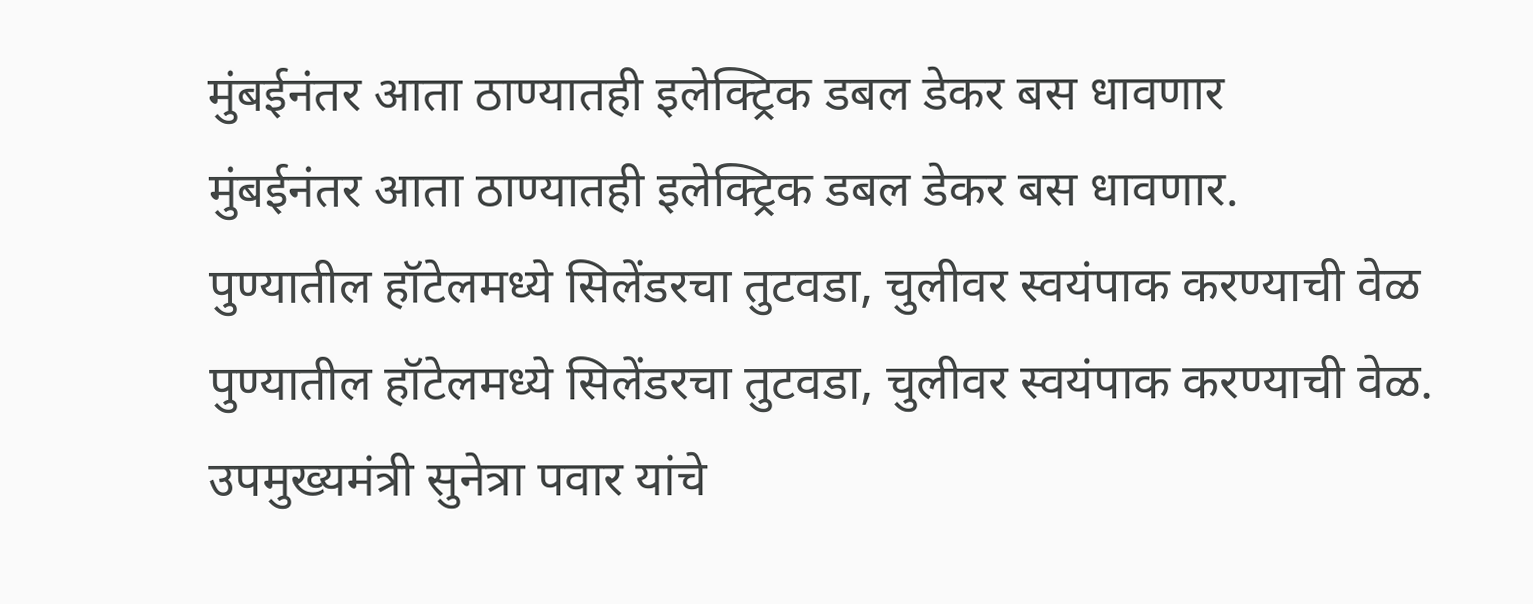मुंबईनंतर आता ठाण्यातही इलेक्ट्रिक डबल डेकर बस धावणार
मुंबईनंतर आता ठाण्यातही इलेक्ट्रिक डबल डेकर बस धावणार.
पुण्यातील हॉटेलमध्ये सिलेंडरचा तुटवडा, चुलीवर स्वयंपाक करण्याची वेळ
पुण्यातील हॉटेलमध्ये सिलेंडरचा तुटवडा, चुलीवर स्वयंपाक करण्याची वेळ.
उपमुख्यमंत्री सुनेत्रा पवार यांचे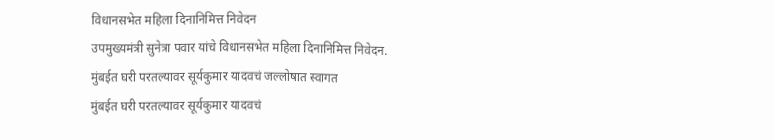विधानसभेत महिला दिनानिमित्त निवेदन
उपमुख्यमंत्री सुनेत्रा पवार यांचे विधानसभेत महिला दिनानिमित्त निवेदन.
मुंबईत घरी परतल्यावर सूर्यकुमार यादवचं जल्लोषात स्वागत
मुंबईत घरी परतल्यावर सूर्यकुमार यादवचं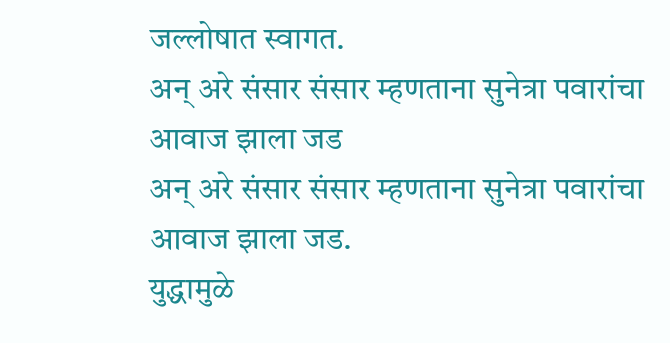जल्लोषात स्वागत.
अन् अरे संसार संसार म्हणताना सुनेत्रा पवारांचा आवाज झाला जड
अन् अरे संसार संसार म्हणताना सुनेत्रा पवारांचा आवाज झाला जड.
युद्धामुळे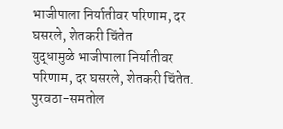भाजीपाला निर्यातीवर परिणाम, दर घसरले, शेतकरी चिंतेत
युद्धामुळे भाजीपाला निर्यातीवर परिणाम, दर घसरले, शेतकरी चिंतेत.
पुरवठा-समतोल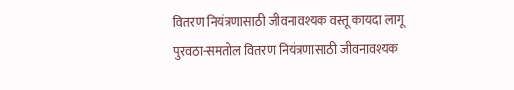वितरण नियंत्रणासाठी जीवनावश्यक वस्तू कायदा लागू
पुरवठा-समतोल वितरण नियंत्रणासाठी जीवनावश्यक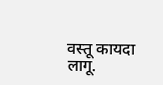वस्तू कायदा लागू.